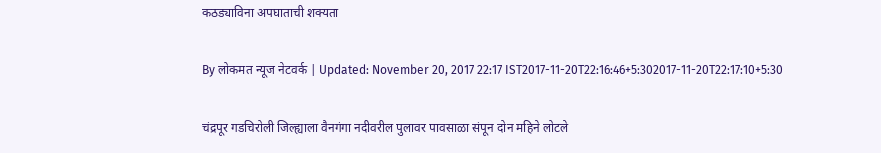कठड्याविना अपघाताची शक्यता

By लोकमत न्यूज नेटवर्क | Updated: November 20, 2017 22:17 IST2017-11-20T22:16:46+5:302017-11-20T22:17:10+5:30

चंद्रपूर गडचिरोली जिल्ह्याला वैनगंगा नदीवरील पुलावर पावसाळा संपून दोन महिने लोटले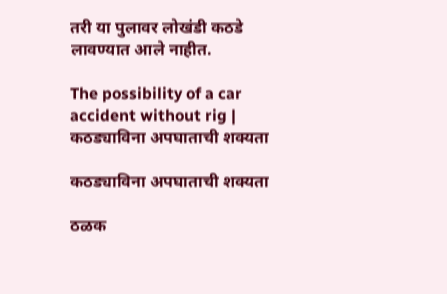तरी या पुलावर लोखंडी कठडे लावण्यात आले नाहीत.

The possibility of a car accident without rig | कठड्याविना अपघाताची शक्यता

कठड्याविना अपघाताची शक्यता

ठळक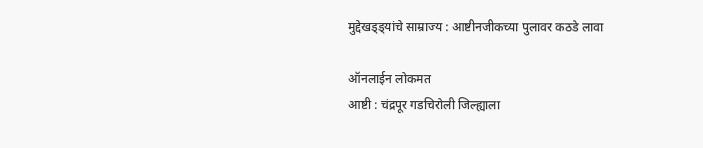मुद्देखड्ड्यांचे साम्राज्य : आष्टीनजीकच्या पुलावर कठडे लावा

ऑनलाईन लोकमत
आष्टी : चंद्रपूर गडचिरोली जिल्ह्याला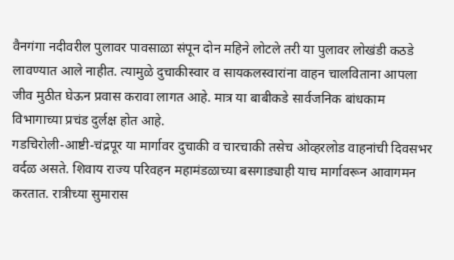वैनगंगा नदीवरील पुलावर पावसाळा संपून दोन महिने लोटले तरी या पुलावर लोखंडी कठडे लावण्यात आले नाहीत. त्यामुळे दुचाकीस्वार व सायकलस्वारांना वाहन चालविताना आपला जीव मुठीत घेऊन प्रवास करावा लागत आहे. मात्र या बाबीकडे सार्वजनिक बांधकाम विभागाच्या प्रचंड दुर्लक्ष होत आहे.
गडचिरोली-आष्टी-चंद्रपूर या मार्गावर दुचाकी व चारचाकी तसेच ओव्हरलोड वाहनांची दिवसभर वर्दळ असते. शिवाय राज्य परिवहन महामंडळाच्या बसगाड्याही याच मार्गावरून आवागमन करतात. रात्रीच्या सुमारास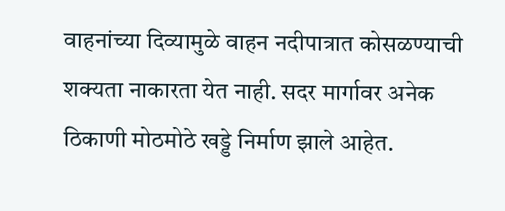वाहनांच्या दिव्यामुळे वाहन नदीपात्रात कोसळण्याची शक्यता नाकारता येत नाही. सदर मार्गावर अनेक ठिकाणी मोठमोठे खड्डे निर्माण झाले आहेत.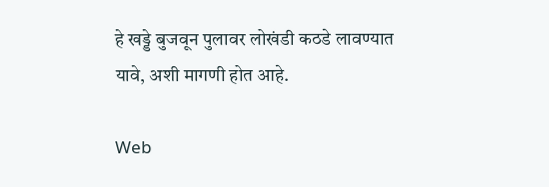हे खड्डे बुजवून पुलावर लोखंडी कठडे लावण्यात यावे, अशी मागणी होत आहे.

Web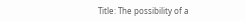Title: The possibility of a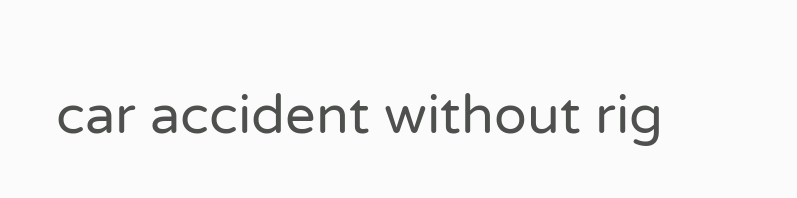car accident without rig